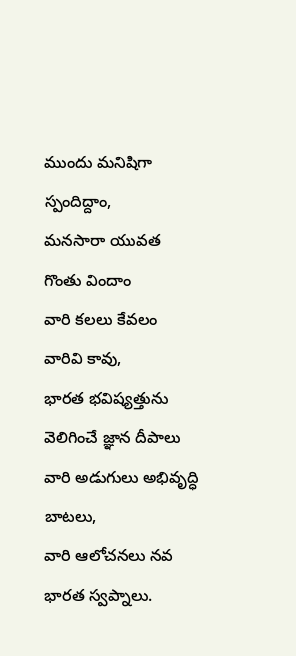ముందు మనిషిగా స్పందిద్దాం,
మనసారా యువత గొంతు విందాం
వారి కలలు కేవలం వారివి కావు,
భారత భవిష్యత్తును వెలిగించే జ్ఞాన దీపాలు
వారి అడుగులు అభివృద్ధి బాటలు,
వారి ఆలోచనలు నవ భారత స్వప్నాలు.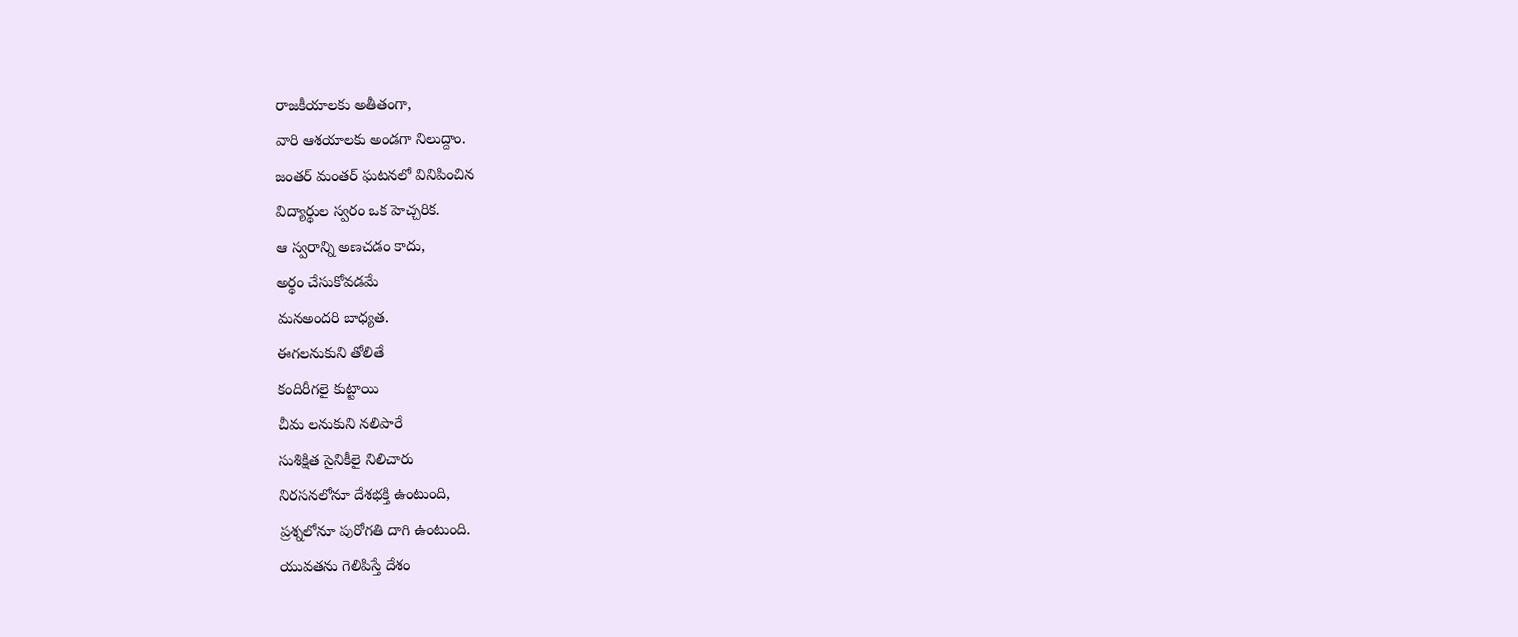రాజకీయాలకు అతీతంగా,
వారి ఆశయాలకు అండగా నిలుద్దాం.
జంతర్ మంతర్ ఘటనలో వినిపించిన
విద్యార్థుల స్వరం ఒక హెచ్చరిక.
ఆ స్వరాన్ని అణచడం కాదు,
అర్థం చేసుకోవడమే
మనఅందరి బాధ్యత.
ఈగలనుకుని తోలితే
కందిరీగలై కుట్టాయి
చీమ లనుకుని నలిపారే
సుశిక్షిత సైనికీలై నిలిచారు
నిరసనలోనూ దేశభక్తి ఉంటుంది,
ప్రశ్నలోనూ పురోగతి దాగి ఉంటుంది.
యువతను గెలిపిస్తే దేశం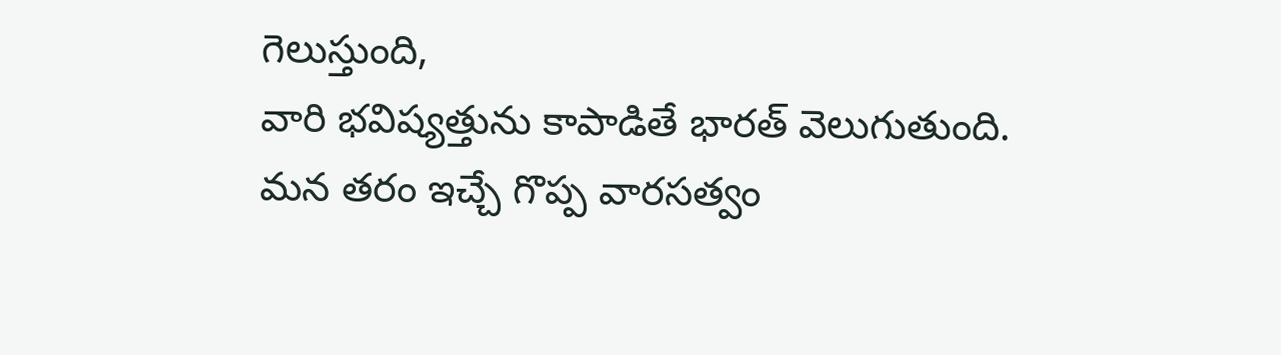గెలుస్తుంది,
వారి భవిష్యత్తును కాపాడితే భారత్ వెలుగుతుంది.
మన తరం ఇచ్చే గొప్ప వారసత్వం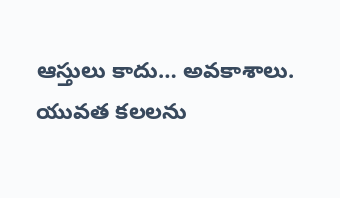ఆస్తులు కాదు… అవకాశాలు.
యువత కలలను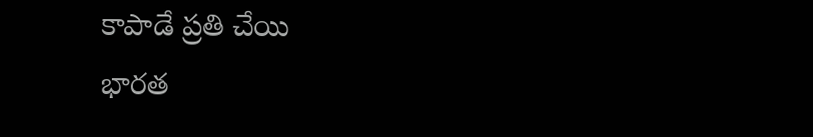కాపాడే ప్రతి చేయి
భారత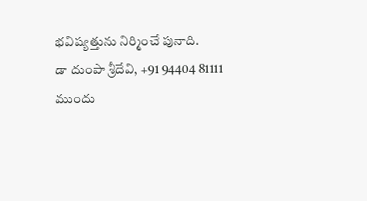భవిష్యత్తును నిర్మించే పునాది.
డా దుంపా శ్రీదేవి, +91 94404 81111
ముందు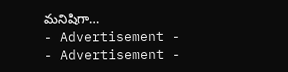మనిషిగా…
- Advertisement -
- Advertisement -